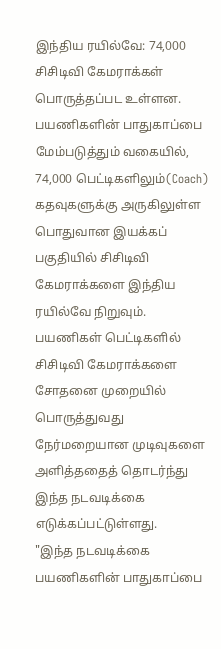இந்திய ரயில்வே: 74,000 சிசிடிவி கேமராக்கள் பொருத்தப்பட உள்ளன.
பயணிகளின் பாதுகாப்பை மேம்படுத்தும் வகையில், 74,000 பெட்டிகளிலும்(Coach) கதவுகளுக்கு அருகிலுள்ள பொதுவான இயக்கப் பகுதியில் சிசிடிவி கேமராக்களை இந்திய ரயில்வே நிறுவும். பயணிகள் பெட்டிகளில் சிசிடிவி கேமராக்களை சோதனை முறையில் பொருத்துவது நேர்மறையான முடிவுகளை அளித்ததைத் தொடர்ந்து இந்த நடவடிக்கை எடுக்கப்பட்டுள்ளது.
"இந்த நடவடிக்கை பயணிகளின் பாதுகாப்பை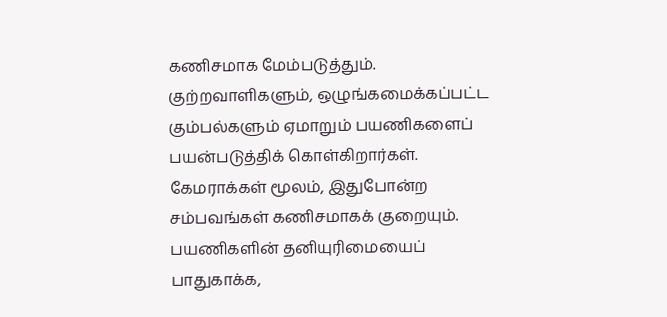கணிசமாக மேம்படுத்தும். குற்றவாளிகளும், ஒழுங்கமைக்கப்பட்ட கும்பல்களும் ஏமாறும் பயணிகளைப் பயன்படுத்திக் கொள்கிறார்கள். கேமராக்கள் மூலம், இதுபோன்ற சம்பவங்கள் கணிசமாகக் குறையும். பயணிகளின் தனியுரிமையைப் பாதுகாக்க,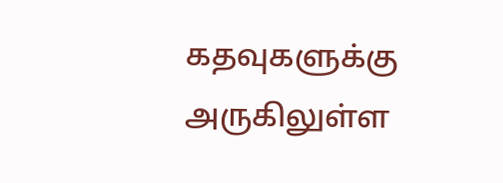கதவுகளுக்கு அருகிலுள்ள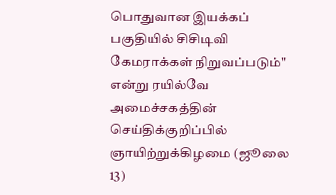பொதுவான இயக்கப் பகுதியில் சிசிடிவி கேமராக்கள் நிறுவப்படும்" என்று ரயில்வே அமைச்சகத்தின் செய்திக்குறிப்பில் ஞாயிற்றுக்கிழமை (ஜூலை 13)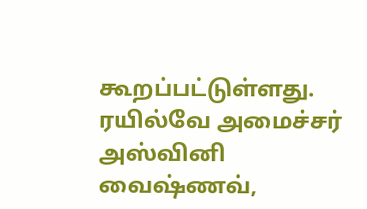கூறப்பட்டுள்ளது.
ரயில்வே அமைச்சர் அஸ்வினி வைஷ்ணவ்,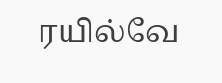ரயில்வே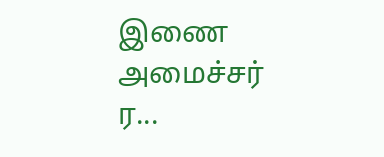இணை அமைச்சர் ர...